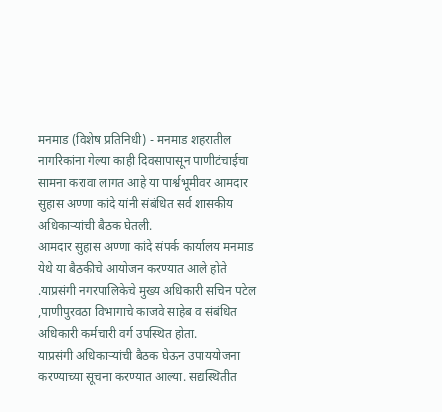मनमाड (विशेष प्रतिनिधी) - मनमाड शहरातील नागरिकांना गेल्या काही दिवसापासून पाणीटंचाईचा सामना करावा लागत आहे या पार्श्वभूमीवर आमदार सुहास अण्णा कांदे यांनी संबंधित सर्व शासकीय अधिकाऱ्यांची बैठक घेतली.
आमदार सुहास अण्णा कांदे संपर्क कार्यालय मनमाड येथे या बैठकीचे आयोजन करण्यात आले होते .याप्रसंगी नगरपालिकेचे मुख्य अधिकारी सचिन पटेल ,पाणीपुरवठा विभागाचे काजवे साहेब व संबंधित अधिकारी कर्मचारी वर्ग उपस्थित होता.
याप्रसंगी अधिकाऱ्यांची बैठक घेऊन उपाययोजना करण्याच्या सूचना करण्यात आल्या. सद्यस्थितीत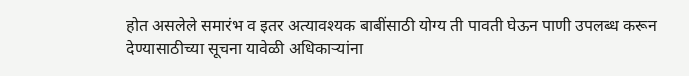होत असलेले समारंभ व इतर अत्यावश्यक बाबींसाठी योग्य ती पावती घेऊन पाणी उपलब्ध करून देण्यासाठीच्या सूचना यावेळी अधिकाऱ्यांना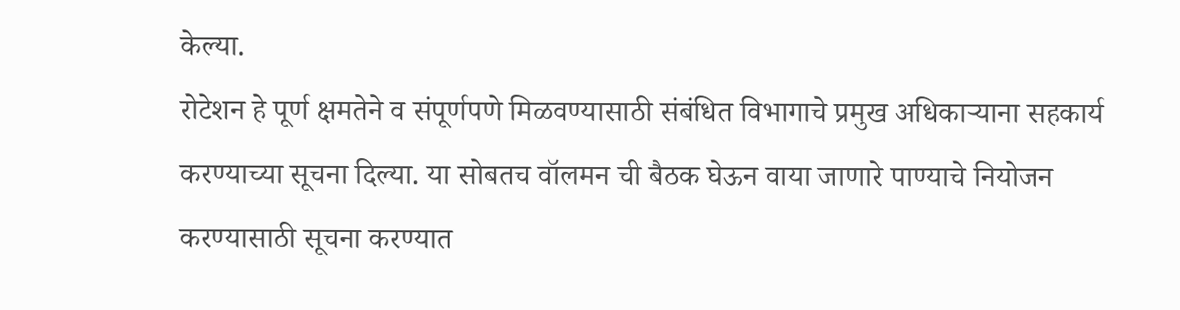केल्या.
रोटेशन हे पूर्ण क्षमतेने व संपूर्णपणे मिळवण्यासाठी संबंधित विभागाचे प्रमुख अधिकाऱ्याना सहकार्य करण्याच्या सूचना दिल्या. या सोबतच वॉलमन ची बैठक घेऊन वाया जाणारे पाण्याचे नियोजन करण्यासाठी सूचना करण्यात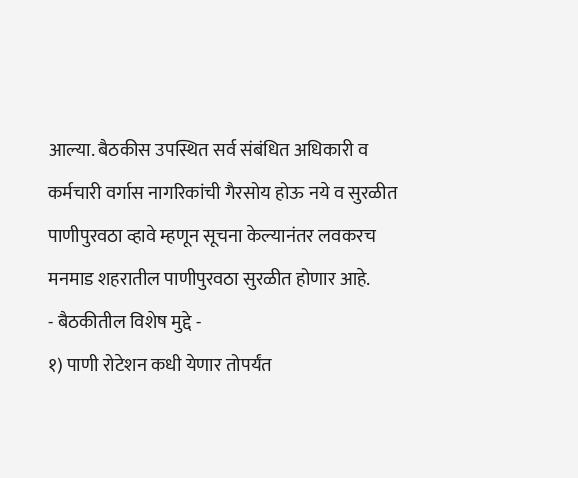आल्या. बैठकीस उपस्थित सर्व संबंधित अधिकारी व कर्मचारी वर्गास नागरिकांची गैरसोय होऊ नये व सुरळीत पाणीपुरवठा व्हावे म्हणून सूचना केल्यानंतर लवकरच मनमाड शहरातील पाणीपुरवठा सुरळीत होणार आहे.
- बैठकीतील विशेष मुद्दे -
१) पाणी रोटेशन कधी येणार तोपर्यंत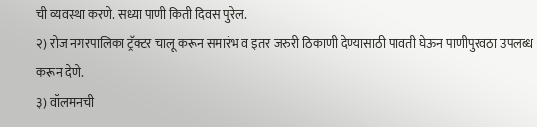ची व्यवस्था करणे. सध्या पाणी किती दिवस पुरेल.
२) रोज नगरपालिका ट्रॅक्टर चालू करून समारंभ व इतर जरुरी ठिकाणी देण्यासाठी पावती घेऊन पाणीपुरवठा उपलब्ध करून देणे.
३) वॉलमनची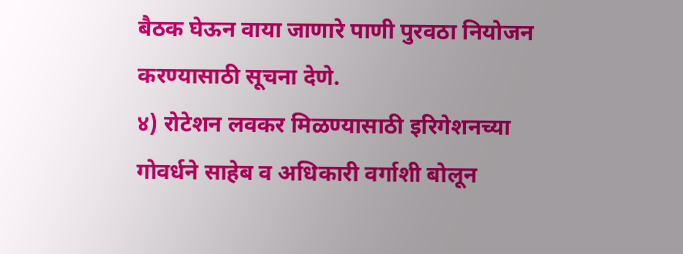बैठक घेऊन वाया जाणारे पाणी पुरवठा नियोजन करण्यासाठी सूचना देणे.
४) रोटेशन लवकर मिळण्यासाठी इरिगेशनच्या गोवर्धने साहेब व अधिकारी वर्गाशी बोलून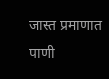जास्त प्रमाणात पाणी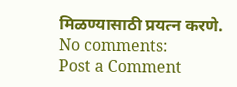मिळण्यासाठी प्रयत्न करणे.
No comments:
Post a Comment